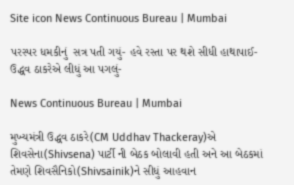Site icon News Continuous Bureau | Mumbai

પરસ્પર ધમકીનું  સત્ર પતી ગયું- હવે રસ્તા પર થશે સીધી હાથાપાઈ- ઉદ્ધવ ઠાકરેએ લીધું આ પગલું-

News Continuous Bureau | Mumbai

મુખ્યમંત્રી ઉદ્ધવ ઠાકરે(CM Uddhav Thackeray)એ શિવસેના(Shivsena) પાર્ટી ની બેઠક બોલાવી હતી અને આ બેઠકમાં તેમણે શિવસૈનિકો(Shivsainik)ને સીધું આહવાન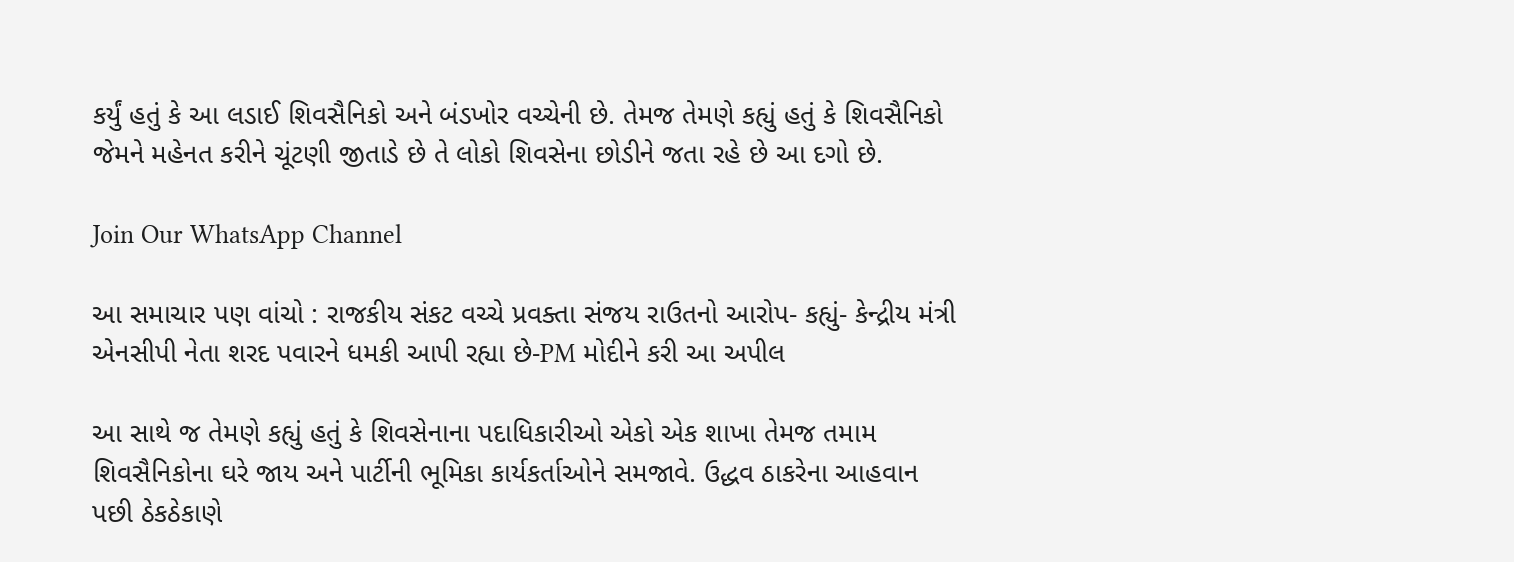કર્યું હતું કે આ લડાઈ શિવસૈનિકો અને બંડખોર વચ્ચેની છે. તેમજ તેમણે કહ્યું હતું કે શિવસૈનિકો જેમને મહેનત કરીને ચૂંટણી જીતાડે છે તે લોકો શિવસેના છોડીને જતા રહે છે આ દગો છે.

Join Our WhatsApp Channel

આ સમાચાર પણ વાંચો : રાજકીય સંકટ વચ્ચે પ્રવક્તા સંજય રાઉતનો આરોપ- કહ્યું- કેન્દ્રીય મંત્રી એનસીપી નેતા શરદ પવારને ધમકી આપી રહ્યા છે-PM મોદીને કરી આ અપીલ

આ સાથે જ તેમણે કહ્યું હતું કે શિવસેનાના પદાધિકારીઓ એકો એક શાખા તેમજ તમામ શિવસૈનિકોના ઘરે જાય અને પાર્ટીની ભૂમિકા કાર્યકર્તાઓને સમજાવે. ઉદ્ધવ ઠાકરેના આહવાન પછી ઠેકઠેકાણે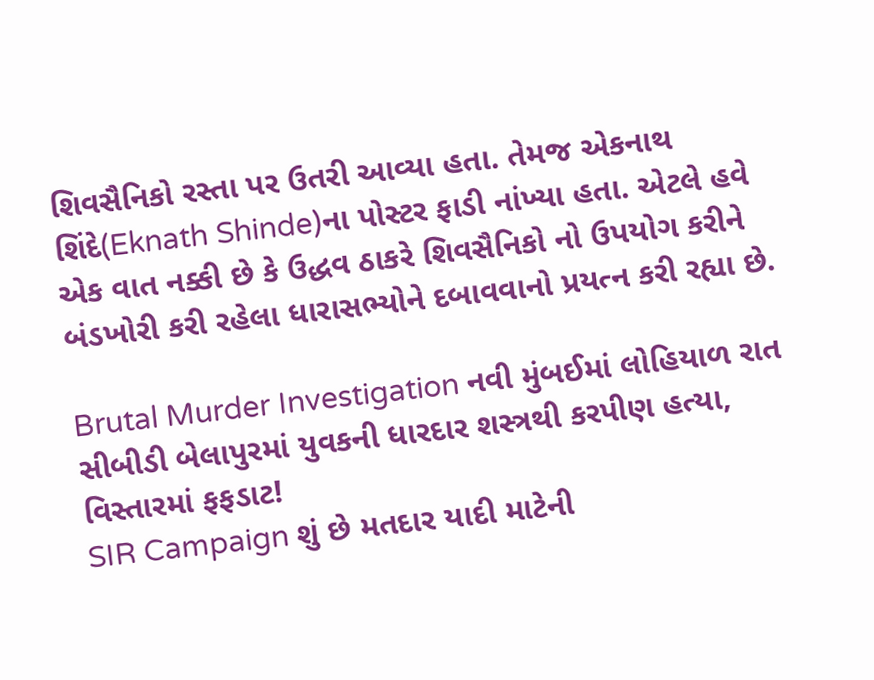શિવસૈનિકો રસ્તા પર ઉતરી આવ્યા હતા. તેમજ એકનાથ શિંદે(Eknath Shinde)ના પોસ્ટર ફાડી નાંખ્યા હતા. એટલે હવે એક વાત નક્કી છે કે ઉદ્ધવ ઠાકરે શિવસૈનિકો નો ઉપયોગ કરીને બંડખોરી કરી રહેલા ધારાસભ્યોને દબાવવાનો પ્રયત્ન કરી રહ્યા છે.

Brutal Murder Investigation નવી મુંબઈમાં લોહિયાળ રાત સીબીડી બેલાપુરમાં યુવકની ધારદાર શસ્ત્રથી કરપીણ હત્યા, વિસ્તારમાં ફફડાટ!
SIR Campaign શું છે મતદાર યાદી માટેની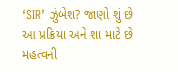‘SIR’ ઝુંબેશ? જાણો શું છે આ પ્રક્રિયા અને શા માટે છે મહત્વની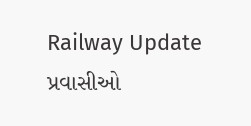Railway Update પ્રવાસીઓ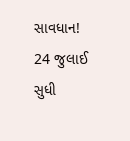સાવધાન! 24 જુલાઈ સુધી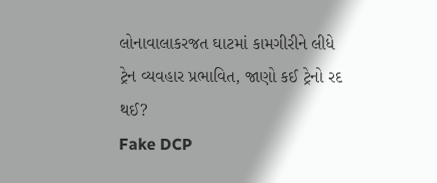લોનાવાલાકરજત ઘાટમાં કામગીરીને લીધે ટ્રેન વ્યવહાર પ્રભાવિત, જાણો કઈ ટ્રેનો રદ થઈ?
Fake DCP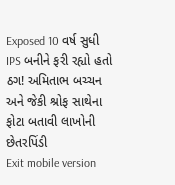Exposed 10 વર્ષ સુધી IPS બનીને ફરી રહ્યો હતો ઠગ! અમિતાભ બચ્ચન અને જેકી શ્રોફ સાથેના ફોટા બતાવી લાખોની છેતરપિંડી
Exit mobile version